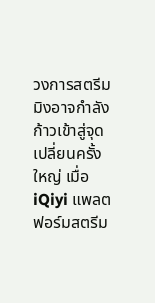วงการสตรีมมิงอาจกำลังก้าวเข้าสู่จุดเปลี่ยนครั้งใหญ่ เมื่อ iQiyi แพลตฟอร์มสตรีม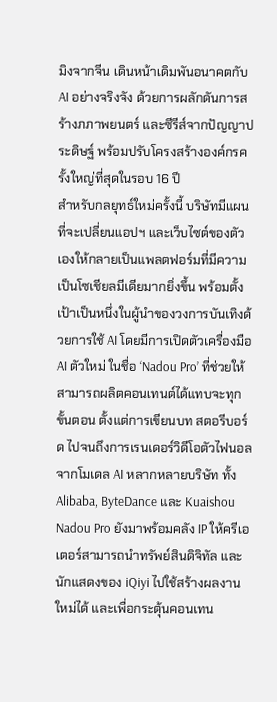มิงจากจีน เดินหน้าเดิมพันอนาคตกับ AI อย่างจริงจัง ด้วยการผลักดันการสร้างภภาพยนตร์ และซีรีส์จากปัญญาประดิษฐ์ พร้อมปรับโครงสร้างองค์กรครั้งใหญ่ที่สุดในรอบ 16 ปี
สำหรับกลยุทธ์ใหม่ครั้งนี้ บริษัทมีแผนที่จะเปลี่ยนแอปฯ และเว็บไซต์ของตัวเองให้กลายเป็นแพลตฟอร์มที่มีความเป็นโซเชียลมีเดียมากยิ่งขึ้น พร้อมตั้งเป้าเป็นหนึ่งในผู้นำของวงการบันเทิงด้วยการใช้ AI โดยมีการเปิดตัวเครื่องมือ AI ตัวใหม่ ในชื่อ ‘Nadou Pro’ ที่ช่วยให้สามารถผลิตคอนเทนต์ได้แทบจะทุกขั้นตอน ตั้งแต่การเขียนบท สตอรีบอร์ด ไปจนถึงการเรนเดอร์วิดีโอตัวไฟนอล จากโมเดล AI หลากหลายบริษัท ทั้ง Alibaba, ByteDance และ Kuaishou
Nadou Pro ยังมาพร้อมคลัง IP ให้ครีเอเตอร์สามารถนำทรัพย์สินดิจิทัล และนักแสดงของ iQiyi ไปใช้สร้างผลงานใหม่ได้ และเพื่อกระตุ้นคอนเทน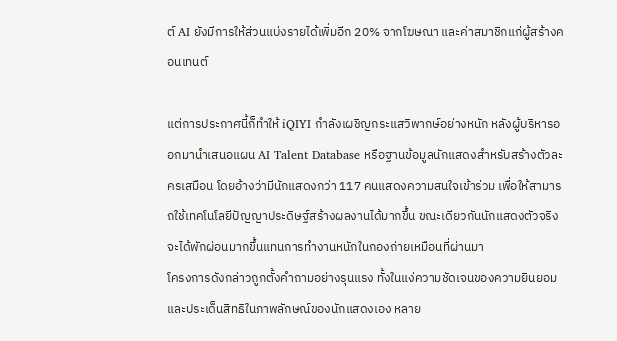ต์ AI ยังมีการให้ส่วนแบ่งรายได้เพิ่มอีก 20% จากโฆษณา และค่าสมาชิกแก่ผู้สร้างคอนเทนต์

แต่การประกาศนี้ก็ทำให้ iQIYI กำลังเผชิญกระแสวิพากษ์อย่างหนัก หลังผู้บริหารออกมานำเสนอแผน AI Talent Database หรือฐานข้อมูลนักแสดงสำหรับสร้างตัวละครเสมือน โดยอ้างว่ามีนักแสดงกว่า 117 คนแสดงความสนใจเข้าร่วม เพื่อให้สามารถใช้เทคโนโลยีปัญญาประดิษฐ์สร้างผลงานได้มากขึ้น ขณะเดียวกันนักแสดงตัวจริงจะได้พักผ่อนมากขึ้นแทนการทำงานหนักในกองถ่ายเหมือนที่ผ่านมา
โครงการดังกล่าวถูกตั้งคำถามอย่างรุนแรง ทั้งในแง่ความชัดเจนของความยินยอม และประเด็นสิทธิในภาพลักษณ์ของนักแสดงเอง หลาย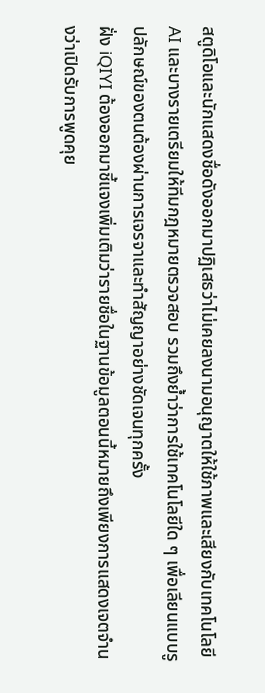สตูดิโอและนักแสดงชื่อดังออกมาปฏิเสธว่าไม่เคยลงนามอนุญาตให้ใช้ภาพและเสียงกับเทคโนโลยี AI และบางรายเตรียมให้ทีมกฎหมายตรวจสอบ รวมถึงย้ำว่าการใช้เทคโนโลยีใด ๆ เพื่อเลียนแบบรูปลักษณ์ของตนต้องผ่านการเจรจาและทำสัญญาอย่างชัดเจนทุกครั้ง
ฝั่ง iQIYI ต้องออกมาชี้แจงเพิ่มเติมว่ารายชื่อในฐานข้อมูลตอนนี้หมายถึงเพียงการแสดงเจตจำนงว่าเปิดรับการพูดคุย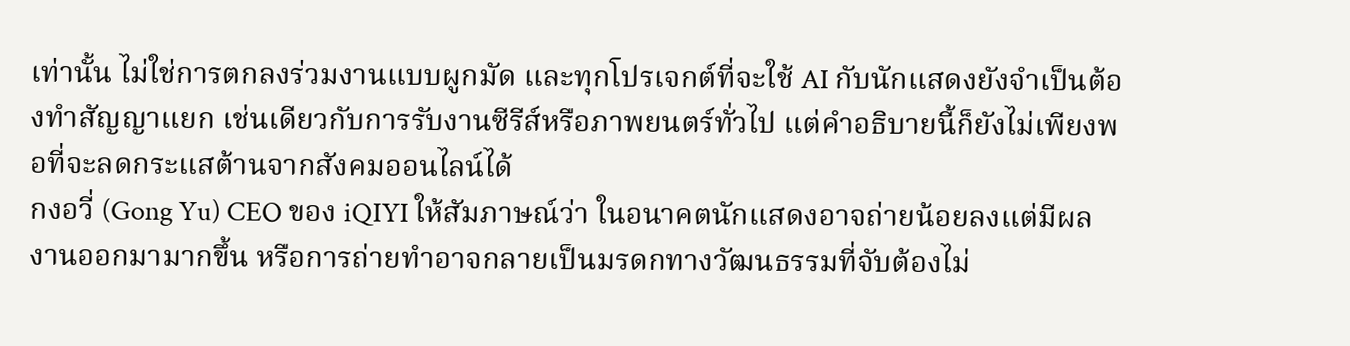เท่านั้น ไม่ใช่การตกลงร่วมงานแบบผูกมัด และทุกโปรเจกต์ที่จะใช้ AI กับนักแสดงยังจำเป็นต้องทำสัญญาแยก เช่นเดียวกับการรับงานซีรีส์หรือภาพยนตร์ทั่วไป แต่คำอธิบายนี้ก็ยังไม่เพียงพอที่จะลดกระแสต้านจากสังคมออนไลน์ได้
กงอวี่ (Gong Yu) CEO ของ iQIYI ให้สัมภาษณ์ว่า ในอนาคตนักแสดงอาจถ่ายน้อยลงแต่มีผลงานออกมามากขึ้น หรือการถ่ายทำอาจกลายเป็นมรดกทางวัฒนธรรมที่จับต้องไม่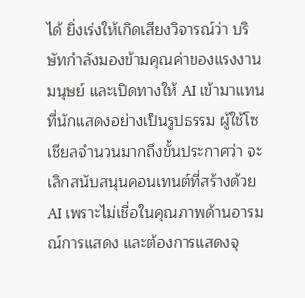ได้ ยิ่งเร่งให้เกิดเสียงวิจารณ์ว่า บริษัทกำลังมองข้ามคุณค่าของแรงงานมนุษย์ และเปิดทางให้ AI เข้ามาแทนที่นักแสดงอย่างเป็นรูปธรรม ผู้ใช้โซเชียลจำนวนมากถึงขั้นประกาศว่า จะเลิกสนับสนุนคอนเทนต์ที่สร้างด้วย AI เพราะไม่เชื่อในคุณภาพด้านอารมณ์การแสดง และต้องการแสดงจุ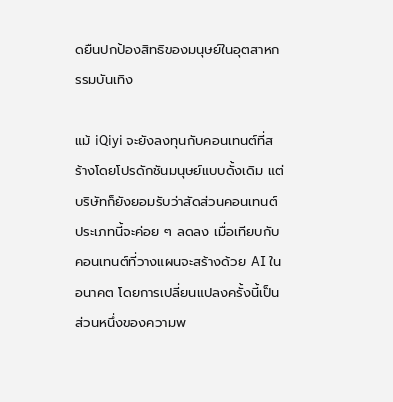ดยืนปกป้องสิทธิของมนุษย์ในอุตสาหกรรมบันเทิง

แม้ iQiyi จะยังลงทุนกับคอนเทนต์ที่สร้างโดยโปรดักชันมนุษย์แบบดั้งเดิม แต่บริษัทก็ยังยอมรับว่าสัดส่วนคอนเทนต์ประเภทนี้จะค่อย ๆ ลดลง เมื่อเทียบกับคอนเทนต์ที่วางแผนจะสร้างด้วย AI ในอนาคต โดยการเปลี่ยนแปลงครั้งนี้เป็นส่วนหนึ่งของความพ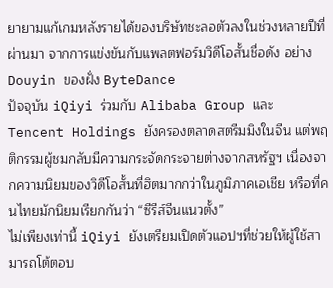ยายามแก้เกมหลังรายได้ของบริษัทชะลอตัวลงในช่วงหลายปีที่ผ่านมา จากการแข่งขันกับแพลตฟอร์มวิดีโอสั้นชื่อดัง อย่าง Douyin ของฝั่ง ByteDance
ปัจจุบัน iQiyi ร่วมกับ Alibaba Group และ Tencent Holdings ยังครองตลาดสตรีมมิงในจีน แต่พฤติกรรมผู้ชมกลับมีความกระจัดกระจายต่างจากสหรัฐฯ เนื่องจากความนิยมของวิดีโอสั้นที่ฮิตมากกว่าในภูมิภาคเอเชีย หรือที่คนไทยมักนิยมเรียกกันว่า “ซีรีส์จีนแนวตั้ง”
ไม่เพียงเท่านี้ iQiyi ยังเตรียมเปิดตัวแอปฯที่ช่วยให้ผู้ใช้สามารถโต้ตอบ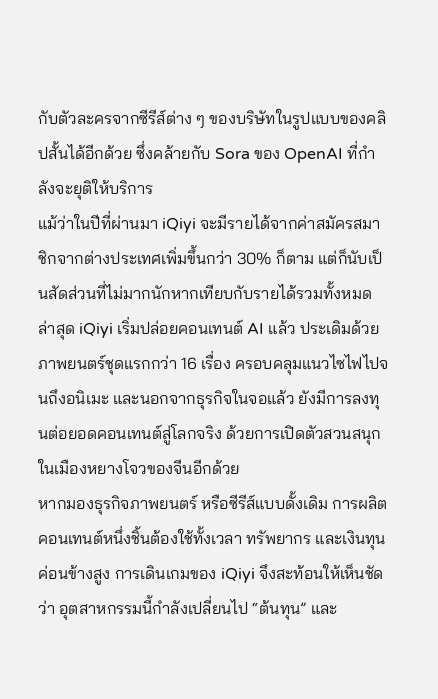กับตัวละครจากซีรีส์ต่าง ๆ ของบริษัทในรูปแบบของคลิปสั้นได้อีกด้วย ซึ่งคล้ายกับ Sora ของ OpenAI ที่กำลังจะยุติให้บริการ
แม้ว่าในปีที่ผ่านมา iQiyi จะมีรายได้จากค่าสมัครสมาชิกจากต่างประเทศเพิ่มขึ้นกว่า 30% ก็ตาม แต่ก็นับเป็นสัดส่วนที่ไม่มากนักหากเทียบกับรายได้รวมทั้งหมด ล่าสุด iQiyi เริ่มปล่อยคอนเทนต์ AI แล้ว ประเดิมด้วยภาพยนตร์ชุดแรกกว่า 16 เรื่อง ครอบคลุมแนวไซไฟไปจนถึงอนิเมะ และนอกจากธุรกิจในจอแล้ว ยังมีการลงทุนต่อยอดคอนเทนต์สู่โลกจริง ด้วยการเปิดตัวสวนสนุกในเมืองหยางโจวของจีนอีกด้วย
หากมองธุรกิจภาพยนตร์ หรือซีรีส์แบบดั้งเดิม การผลิตคอนเทนต์หนึ่งชิ้นต้องใช้ทั้งเวลา ทรัพยากร และเงินทุนค่อนข้างสูง การเดินเกมของ iQiyi จึงสะท้อนให้เห็นชัดว่า อุตสาหกรรมนี้กำลังเปลี่ยนไป “ต้นทุน” และ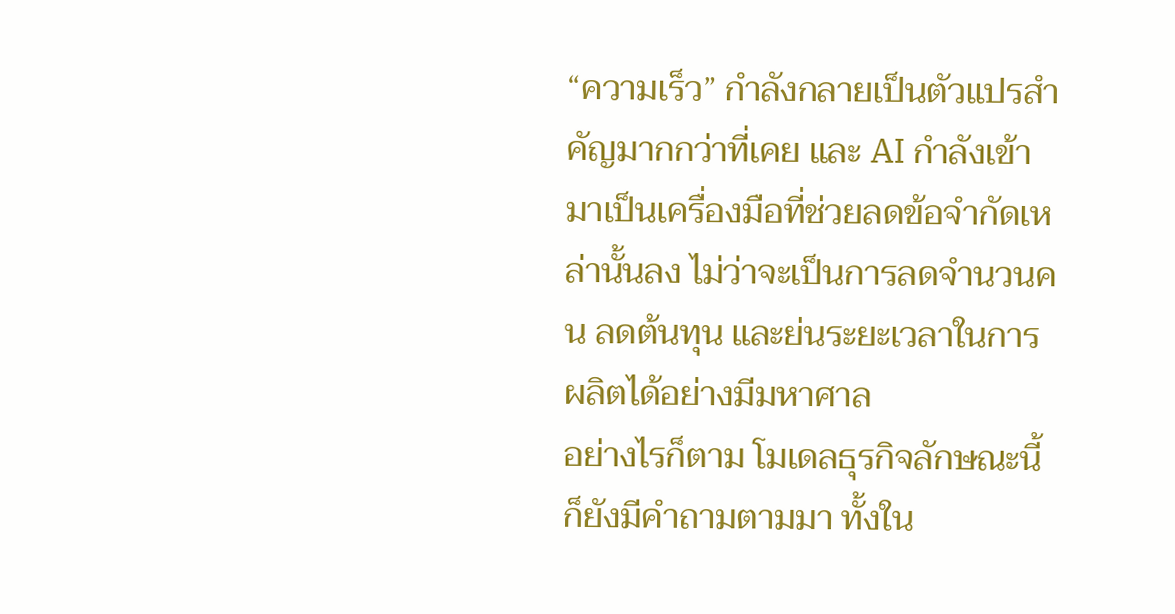“ความเร็ว” กำลังกลายเป็นตัวแปรสำคัญมากกว่าที่เคย และ AI กำลังเข้ามาเป็นเครื่องมือที่ช่วยลดข้อจำกัดเหล่านั้นลง ไม่ว่าจะเป็นการลดจำนวนคน ลดต้นทุน และย่นระยะเวลาในการผลิตได้อย่างมีมหาศาล
อย่างไรก็ตาม โมเดลธุรกิจลักษณะนี้ก็ยังมีคำถามตามมา ทั้งใน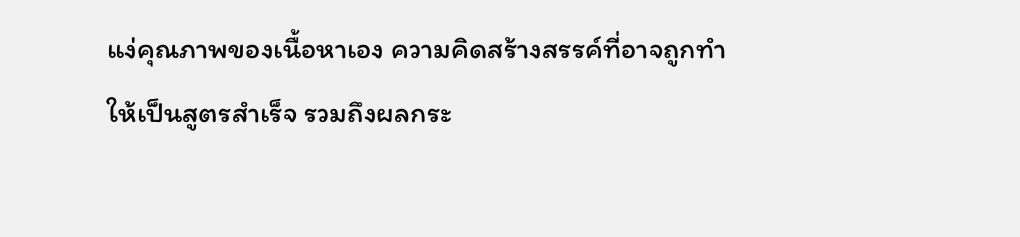แง่คุณภาพของเนื้อหาเอง ความคิดสร้างสรรค์ที่อาจถูกทำให้เป็นสูตรสำเร็จ รวมถึงผลกระ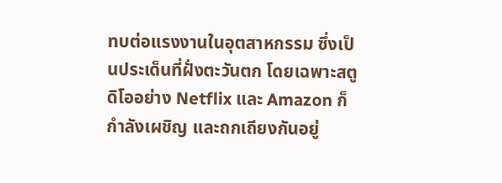ทบต่อแรงงานในอุตสาหกรรม ซึ่งเป็นประเด็นที่ฝั่งตะวันตก โดยเฉพาะสตูดิโออย่าง Netflix และ Amazon ก็กำลังเผชิญ และถกเถียงกันอยู่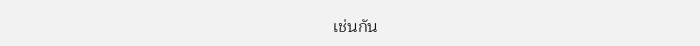เช่นกัน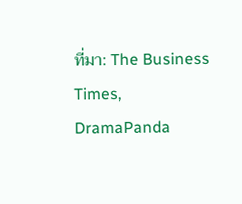ที่มา: The Business Times, DramaPanda